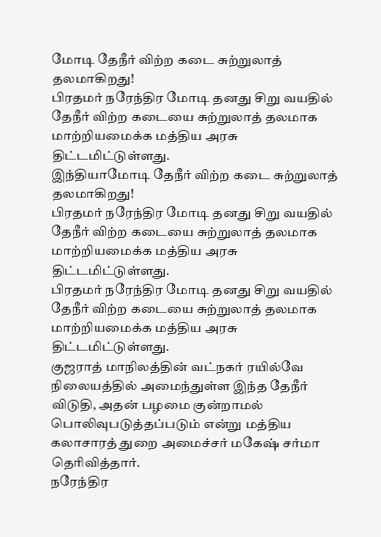மோடி தேநீர் விற்ற கடை சுற்றுலாத் தலமாகிறது!
பிரதமர் நரேந்திர மோடி தனது சிறு வயதில் தேநீர் விற்ற கடையை சுற்றுலாத் தலமாக மாற்றியமைக்க மத்திய அரசு திட்டமிட்டுள்ளது.
இந்தியாமோடி தேநீர் விற்ற கடை சுற்றுலாத் தலமாகிறது!
பிரதமர் நரேந்திர மோடி தனது சிறு வயதில் தேநீர் விற்ற கடையை சுற்றுலாத் தலமாக மாற்றியமைக்க மத்திய அரசு திட்டமிட்டுள்ளது.
பிரதமர் நரேந்திர மோடி தனது சிறு வயதில் தேநீர் விற்ற கடையை சுற்றுலாத் தலமாக மாற்றியமைக்க மத்திய அரசு திட்டமிட்டுள்ளது.
குஜராத் மாநிலத்தின் வட்நகர் ரயில்வே நிலையத்தில் அமைந்துள்ள இந்த தேநீர் விடுதி, அதன் பழமை குன்றாமல் பொலிவுபடுத்தப்படும் என்று மத்திய கலாசாரத் துறை அமைச்சர் மகேஷ் சர்மா தெரிவித்தார்.
நரேந்திர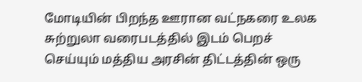மோடியின் பிறந்த ஊரான வட்நகரை உலக சுற்றுலா வரைபடத்தில் இடம் பெறச் செய்யும் மத்திய அரசின் திட்டத்தின் ஒரு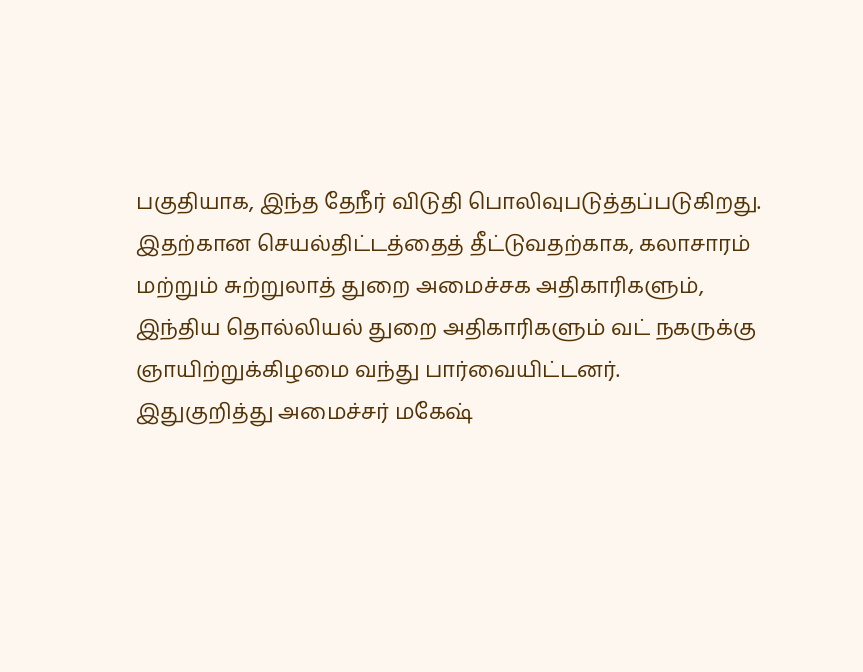பகுதியாக, இந்த தேநீர் விடுதி பொலிவுபடுத்தப்படுகிறது.
இதற்கான செயல்திட்டத்தைத் தீட்டுவதற்காக, கலாசாரம் மற்றும் சுற்றுலாத் துறை அமைச்சக அதிகாரிகளும், இந்திய தொல்லியல் துறை அதிகாரிகளும் வட் நகருக்கு ஞாயிற்றுக்கிழமை வந்து பார்வையிட்டனர்.
இதுகுறித்து அமைச்சர் மகேஷ்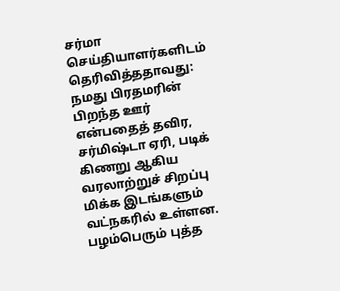சர்மா செய்தியாளர்களிடம் தெரிவித்ததாவது:
நமது பிரதமரின் பிறந்த ஊர் என்பதைத் தவிர, சர்மிஷ்டா ஏரி, படிக் கிணறு ஆகிய வரலாற்றுச் சிறப்பு மிக்க இடங்களும் வட்நகரில் உள்ளன. பழம்பெரும் புத்த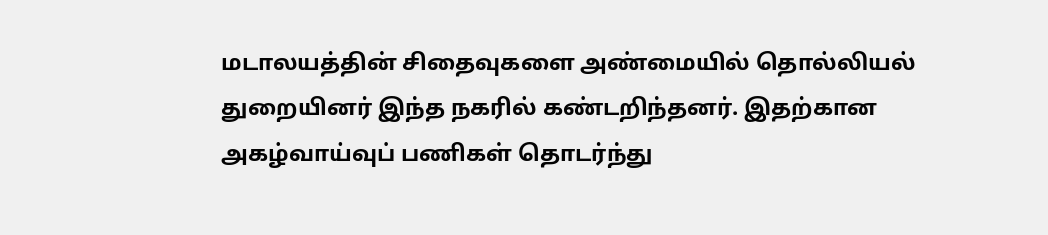மடாலயத்தின் சிதைவுகளை அண்மையில் தொல்லியல் துறையினர் இந்த நகரில் கண்டறிந்தனர். இதற்கான அகழ்வாய்வுப் பணிகள் தொடர்ந்து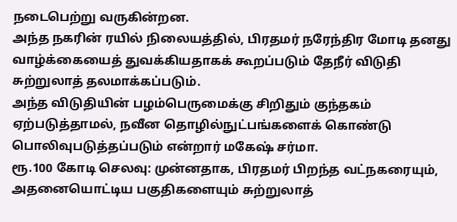நடைபெற்று வருகின்றன.
அந்த நகரின் ரயில் நிலையத்தில், பிரதமர் நரேந்திர மோடி தனது வாழ்க்கையைத் துவக்கியதாகக் கூறப்படும் தேநீர் விடுதி சுற்றுலாத் தலமாக்கப்படும்.
அந்த விடுதியின் பழம்பெருமைக்கு சிறிதும் குந்தகம் ஏற்படுத்தாமல், நவீன தொழில்நுட்பங்களைக் கொண்டு பொலிவுபடுத்தப்படும் என்றார் மகேஷ் சர்மா.
ரூ.100 கோடி செலவு: முன்னதாக, பிரதமர் பிறந்த வட்நகரையும், அதனையொட்டிய பகுதிகளையும் சுற்றுலாத்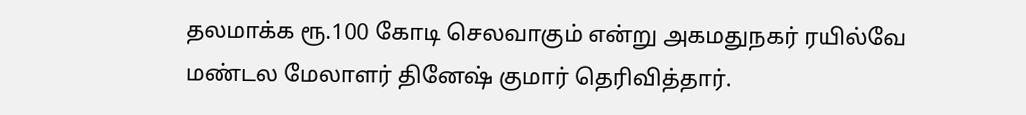தலமாக்க ரூ.100 கோடி செலவாகும் என்று அகமதுநகர் ரயில்வே மண்டல மேலாளர் தினேஷ் குமார் தெரிவித்தார்.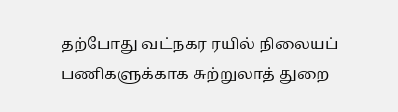தற்போது வட்நகர ரயில் நிலையப் பணிகளுக்காக சுற்றுலாத் துறை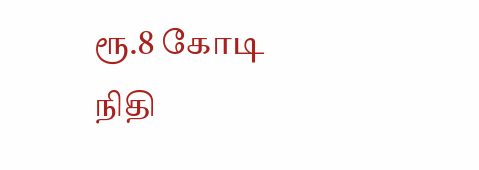ரூ.8 கோடி நிதி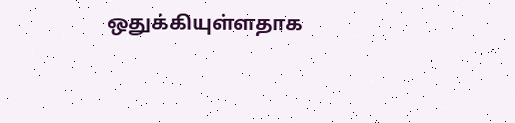ஒதுக்கியுள்ளதாக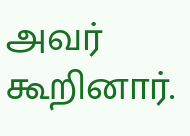அவர் கூறினார்.